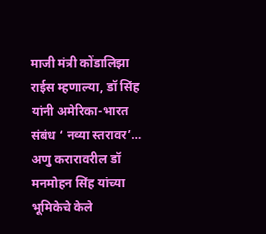माजी मंत्री कोंडालिझा राईस म्हणाल्या, डॉ सिंह यांनी अमेरिका-भारत संबंध ‘ नव्या स्तरावर’… अणु करारावरील डॉ मनमोहन सिंह यांच्या भूमिकेचे केले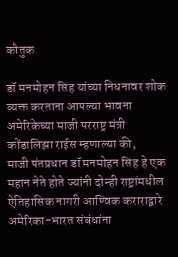कौतुक

डॉ मनमोहन सिंह यांच्या निधनावर शोक व्यक्त करताना आपल्या भावना अमेरिकेच्या माजी परराष्ट्र मंत्री कोंडालिझा राईस म्हणाल्या की,
माजी पंतप्रधान डॉ मनमोहन सिंह हे एक महान नेते होते ज्यांनी दोन्ही राष्ट्रांमधील ऐतिहासिक नागरी आण्विक कराराद्वारे अमेरिका-भारत संबंधांना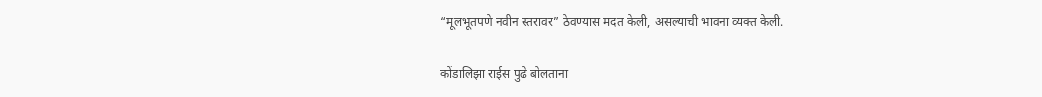“मूलभूतपणे नवीन स्तरावर” ठेवण्यास मदत केली, असल्याची भावना व्यक्त केली.

कोंडालिझा राईस पुढे बोलताना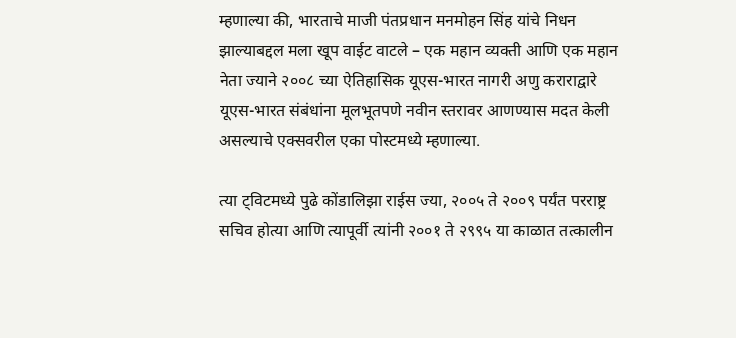म्हणाल्या की, भारताचे माजी पंतप्रधान मनमोहन सिंह यांचे निधन झाल्याबद्दल मला खूप वाईट वाटले – एक महान व्यक्ती आणि एक महान नेता ज्याने २००८ च्या ऐतिहासिक यूएस-भारत नागरी अणु कराराद्वारे यूएस-भारत संबंधांना मूलभूतपणे नवीन स्तरावर आणण्यास मदत केली असल्याचे एक्सवरील एका पोस्टमध्ये म्हणाल्या.

त्या ट्विटमध्ये पुढे कोंडालिझा राईस ज्या, २००५ ते २००९ पर्यंत परराष्ट्र सचिव होत्या आणि त्यापूर्वी त्यांनी २००१ ते २९९५ या काळात तत्कालीन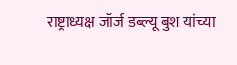राष्ट्राध्यक्ष जॉर्ज डब्ल्यू बुश यांच्या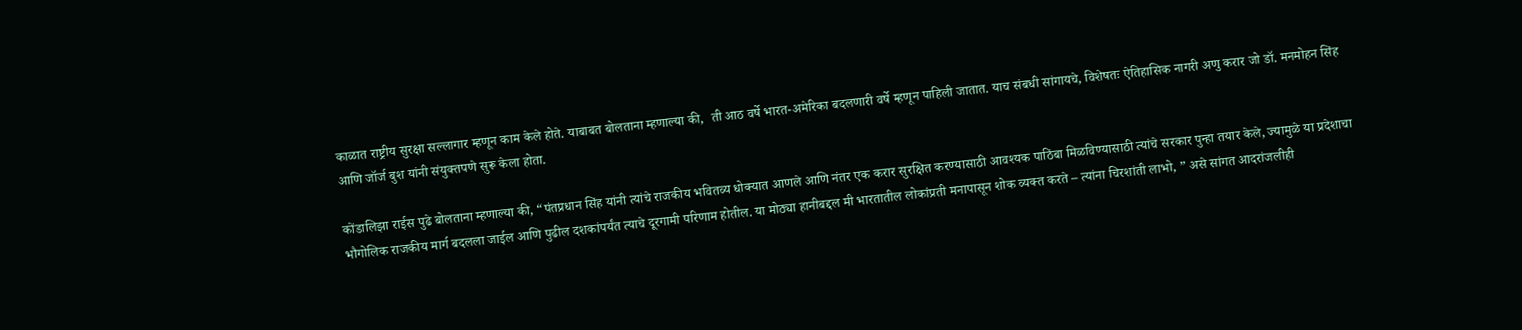काळात राष्ट्रीय सुरक्षा सल्लागार म्हणून काम केले होते. याबाबत बोलताना म्हणाल्या की,  ती आठ वर्षे भारत-अमेरिका बदलणारी वर्षे म्हणून पाहिली जातात. याच संबधी सांगायचे, विशेषतः ऐतिहासिक नागरी अणु करार जो डॉ. मनमोहन सिंह आणि जॉर्ज बुश यांनी संयुक्तपणे सुरू केला होता.

कोंडालिझा राईस पुढे बोलताना म्हणाल्या की, “पंतप्रधान सिंह यांनी त्यांचे राजकीय भवितव्य धोक्यात आणले आणि नंतर एक करार सुरक्षित करण्यासाठी आवश्यक पाठिंबा मिळविण्यासाठी त्यांचे सरकार पुन्हा तयार केले, ज्यामुळे या प्रदेशाचा भौगोलिक राजकीय मार्ग बदलला जाईल आणि पुढील दशकांपर्यंत त्याचे दूरगामी परिणाम होतील. या मोठ्या हानीबद्दल मी भारतातील लोकांप्रती मनापासून शोक व्यक्त करते – त्यांना चिरशांती लाभो, ” असे सांगत आदरांजलीही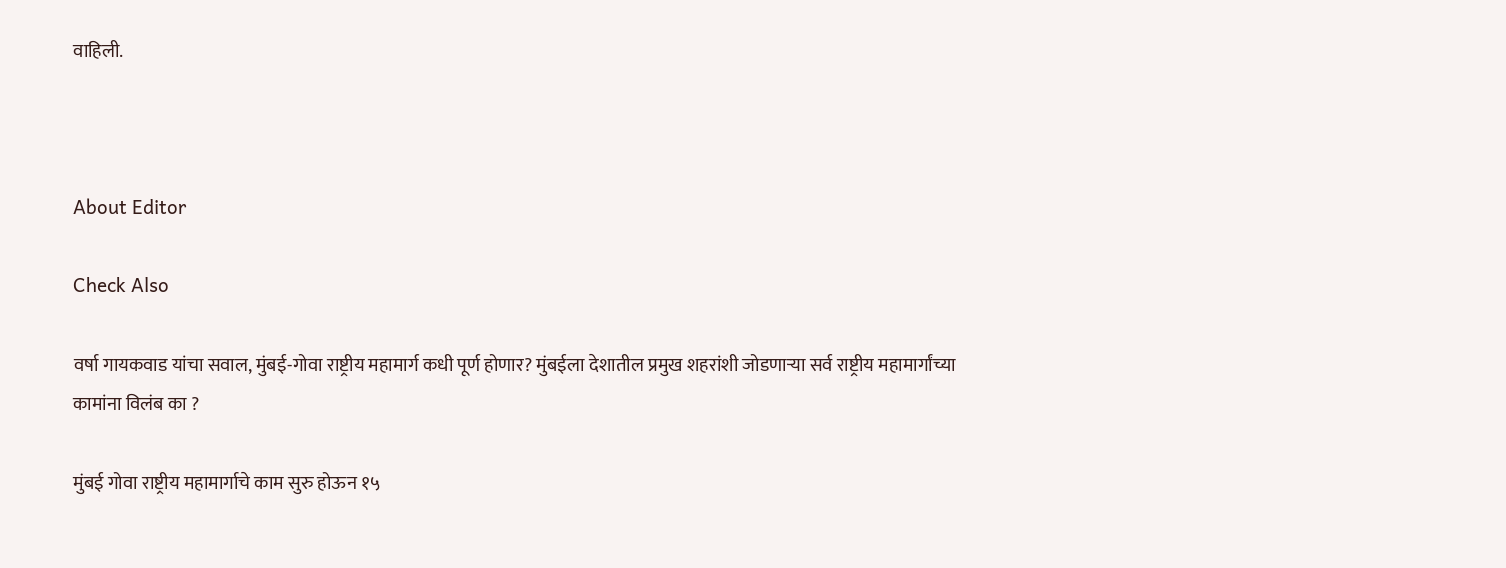वाहिली.



About Editor

Check Also

वर्षा गायकवाड यांचा सवाल, मुंबई-गोवा राष्ट्रीय महामार्ग कधी पूर्ण होणार? मुंबईला देशातील प्रमुख शहरांशी जोडणाऱ्या सर्व राष्ट्रीय महामार्गांच्या कामांना विलंब का ?

मुंबई गोवा राष्ट्रीय महामार्गाचे काम सुरु होऊन १५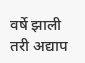वर्षे झाली तरी अद्याप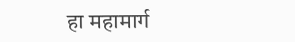हा महामार्ग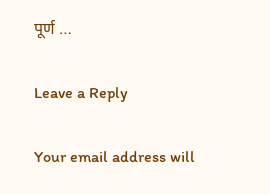पूर्ण …

Leave a Reply

Your email address will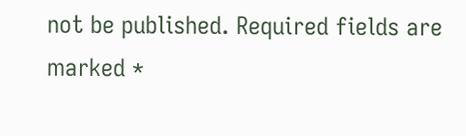not be published. Required fields are marked *